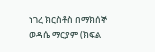ነገረ ክርስቶስ በማክሰኞ ወዳሴ ማርያም (ክፍል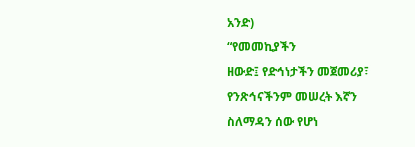አንድ)
“የመመኪያችን
ዘውድ፤ የድኅነታችን መጀመሪያ፣ የንጽኅናችንም መሠረት እኛን ስለማዳን ሰው የሆነ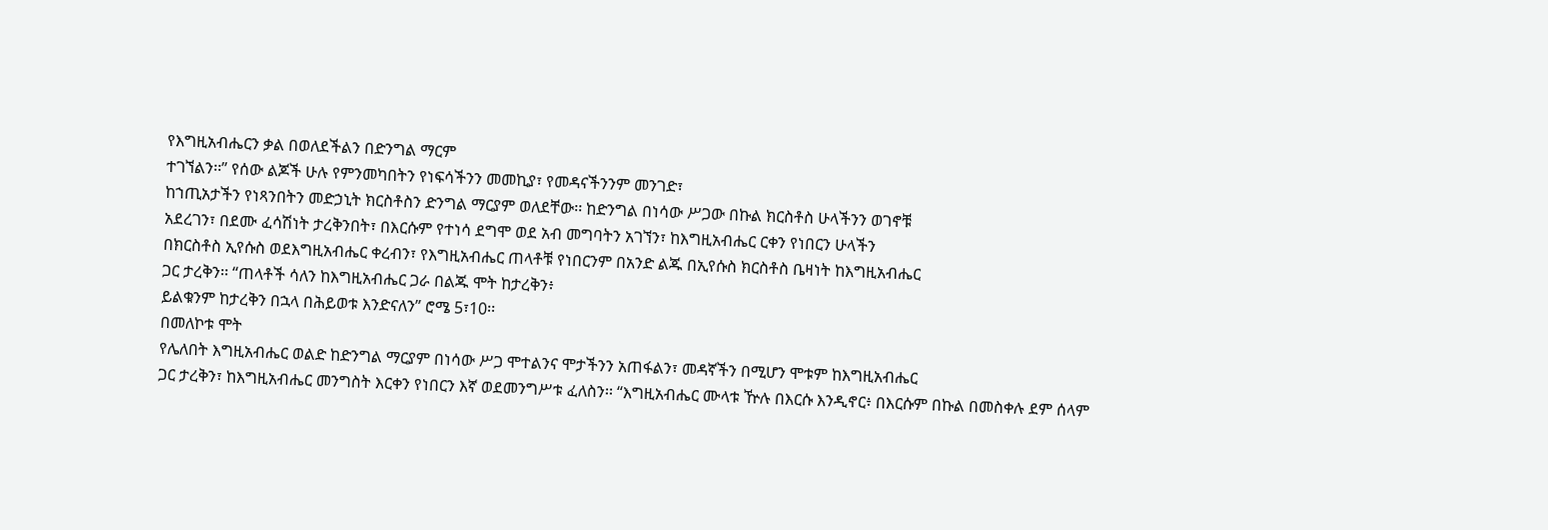የእግዚአብሔርን ቃል በወለደችልን በድንግል ማርም
ተገኘልን፡፡” የሰው ልጆች ሁሉ የምንመካበትን የነፍሳችንን መመኪያ፣ የመዳናችንንም መንገድ፣
ከኀጢአታችን የነጻንበትን መድኃኒት ክርስቶስን ድንግል ማርያም ወለደቸው፡፡ ከድንግል በነሳው ሥጋው በኩል ክርስቶስ ሁላችንን ወገኖቹ
አደረገን፣ በደሙ ፈሳሽነት ታረቅንበት፣ በእርሱም የተነሳ ደግሞ ወደ አብ መግባትን አገኘን፣ ከእግዚአብሔር ርቀን የነበርን ሁላችን
በክርስቶስ ኢየሱስ ወደእግዚአብሔር ቀረብን፣ የእግዚአብሔር ጠላቶቹ የነበርንም በአንድ ልጁ በኢየሱስ ክርስቶስ ቤዛነት ከእግዚአብሔር
ጋር ታረቅን፡፡ “ጠላቶች ሳለን ከእግዚአብሔር ጋራ በልጁ ሞት ከታረቅን፥
ይልቁንም ከታረቅን በኋላ በሕይወቱ እንድናለን” ሮሜ 5፣10፡፡
በመለኮቱ ሞት
የሌለበት እግዚአብሔር ወልድ ከድንግል ማርያም በነሳው ሥጋ ሞተልንና ሞታችንን አጠፋልን፣ መዳኛችን በሚሆን ሞቱም ከእግዚአብሔር
ጋር ታረቅን፣ ከእግዚአብሔር መንግስት እርቀን የነበርን እኛ ወደመንግሥቱ ፈለስን፡፡ “እግዚአብሔር ሙላቱ ዅሉ በእርሱ እንዲኖር፥ በእርሱም በኩል በመስቀሉ ደም ሰላም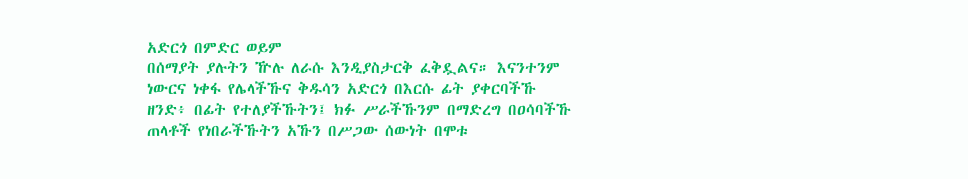አድርጎ በምድር ወይም
በሰማያት ያሉትን ዅሉ ለራሱ እንዲያስታርቅ ፈቅዷልና። እናንተንም ነውርና ነቀፋ የሌላችኹና ቅዱሳን አድርጎ በእርሱ ፊት ያቀርባችኹ
ዘንድ፥ በፊት የተለያችኹትን፤ ክፉ ሥራችኹንም በማድረግ በዐሳባችኹ ጠላቶች የነበራችኹትን አኹን በሥጋው ሰውነት በሞቱ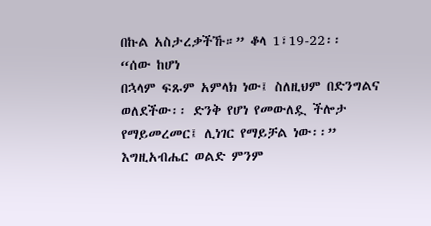በኩል አስታረቃችኹ።” ቆላ 1፣19-22፡፡
“ሰው ከሆነ
በኋላም ፍጹም አምላክ ነው፤ ስለዚህም በድንግልና ወለደችው፡፡ ድንቅ የሆነ የመውለዷ ችሎታ የማይመረመር፤ ሊነገር የማይቻል ነው፡፡” እግዚአብሔር ወልድ ምንም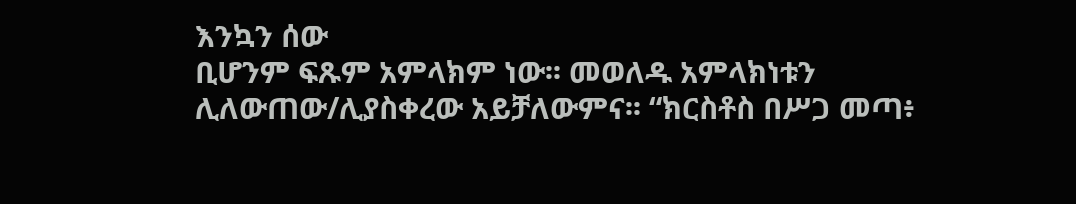እንኳን ሰው
ቢሆንም ፍጹም አምላክም ነው፡፡ መወለዱ አምላክነቱን ሊለውጠው/ሊያስቀረው አይቻለውምና፡፡ “ክርስቶስ በሥጋ መጣ፥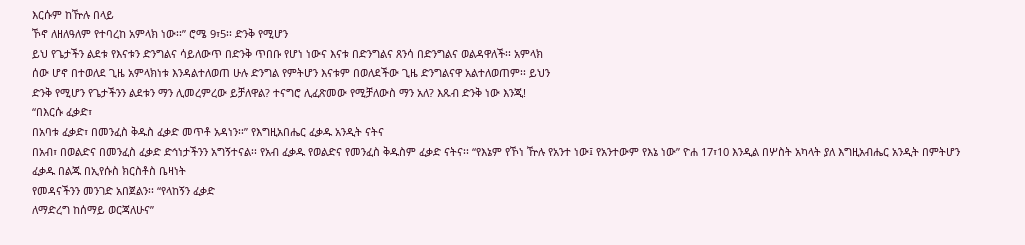እርሱም ከዅሉ በላይ
ኾኖ ለዘለዓለም የተባረከ አምላክ ነው፡፡” ሮሜ 9፣5፡፡ ድንቅ የሚሆን
ይህ የጌታችን ልደቱ የእናቱን ድንግልና ሳይለውጥ በድንቅ ጥበቡ የሆነ ነውና እናቱ በድንግልና ጸንሳ በድንግልና ወልዳዋለች፡፡ አምላክ
ሰው ሆኖ በተወለደ ጊዜ አምላክነቱ እንዳልተለወጠ ሁሉ ድንግል የምትሆን እናቱም በወለደችው ጊዜ ድንግልናዋ አልተለወጠም፡፡ ይህን
ድንቅ የሚሆን የጌታችንን ልደቱን ማን ሊመረምረው ይቻለዋል? ተናግሮ ሊፈጽመው የሚቻለውስ ማን አለ? እጹብ ድንቅ ነው እንጂ!
“በእርሱ ፈቃድ፣
በአባቱ ፈቃድ፣ በመንፈስ ቅዱስ ፈቃድ መጥቶ አዳነን፡፡” የእግዚአበሔር ፈቃዱ አንዲት ናትና
በአብ፣ በወልድና በመንፈስ ፈቃድ ድኅነታችንን አግኝተናል፡፡ የአብ ፈቃዱ የወልድና የመንፈስ ቅዱስም ፈቃድ ናትና፡፡ “የእኔም የኾነ ዅሉ የአንተ ነው፤ የአንተውም የእኔ ነው” ዮሐ 17፣10 እንዲል በሦስት አካላት ያለ እግዚአብሔር አንዲት በምትሆን ፈቃዱ በልጁ በኢየሱስ ክርስቶስ ቤዛነት
የመዳናችንን መንገድ አበጀልን፡፡ “የላከኝን ፈቃድ
ለማድረግ ከሰማይ ወርጃለሁና”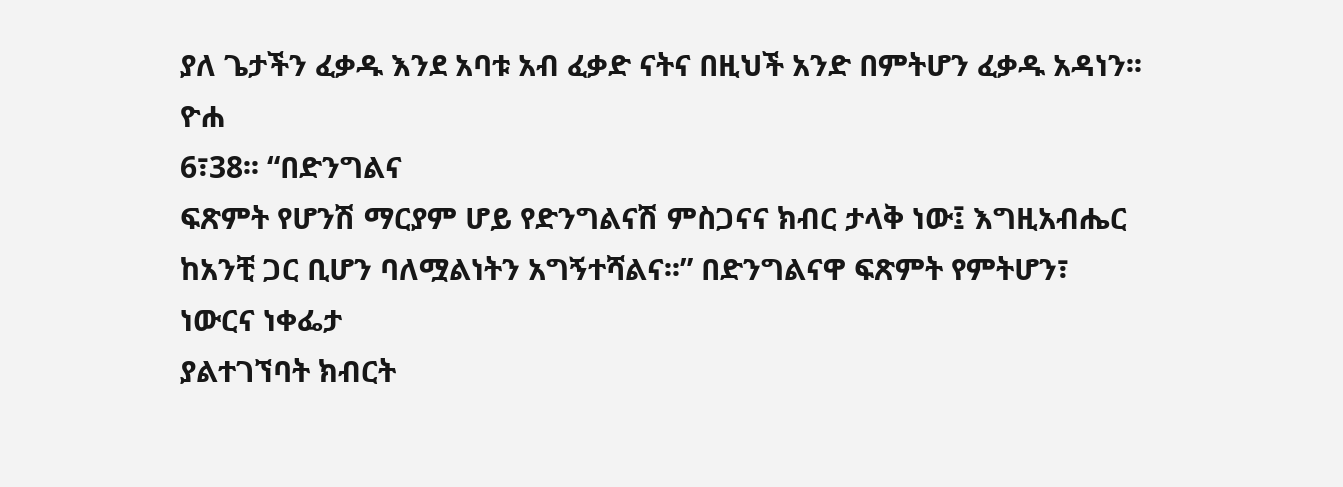ያለ ጌታችን ፈቃዱ እንደ አባቱ አብ ፈቃድ ናትና በዚህች አንድ በምትሆን ፈቃዱ አዳነን፡፡ ዮሐ
6፣38፡፡ “በድንግልና
ፍጽምት የሆንሽ ማርያም ሆይ የድንግልናሽ ምስጋናና ክብር ታላቅ ነው፤ እግዚአብሔር ከአንቺ ጋር ቢሆን ባለሟልነትን አግኝተሻልና፡፡” በድንግልናዋ ፍጽምት የምትሆን፣ ነውርና ነቀፌታ
ያልተገኘባት ክብርት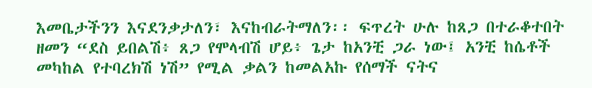እመቤታችንን እናደንቃታለን፣ እናከብራትማለን፡፡ ፍጥረት ሁሉ ከጸጋ በተራቆተበት ዘመን “ደስ ይበልሽ፥ ጸጋ የሞላብሽ ሆይ፥ ጌታ ከአንቺ ጋራ ነው፤ አንቺ ከሴቶች መካከል የተባረክሽ ነሽ” የሚል ቃልን ከመልአኩ የሰማች ናትና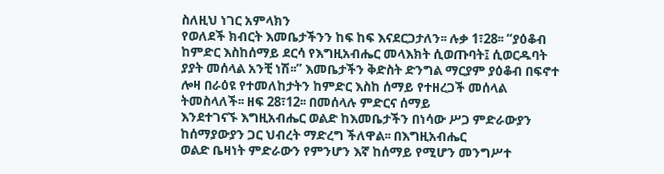ስለዚህ ነገር አምላክን
የወለደች ክብርት እመቤታችንን ከፍ ከፍ እናደርጋታለን፡፡ ሉቃ 1፣28፡፡ “ያዕቆብ ከምድር እስከሰማይ ደርሳ የእግዚአብሔር መላእክት ሲወጡባት፤ ሲወርዱባት
ያያት መሰላል አንቺ ነሽ፡፡” እመቤታችን ቅድስት ድንግል ማርያም ያዕቆብ በፍኖተ ሎዛ በራዕዩ የተመለከታትን ከምድር እስከ ሰማይ የተዘረጋች መሰላል ትመስላለች፡፡ ዘፍ 28፣12፡፡ በመሰላሉ ምድርና ሰማይ
እንደተገናኙ እግዚአብሔር ወልድ ከእመቤታችን በነሳው ሥጋ ምድራውያን ከሰማያውያን ጋር ህብረት ማድረግ ችለዋል፡፡ በእግዚአብሔር
ወልድ ቤዛነት ምድራውን የምንሆን እኛ ከሰማይ የሚሆን መንግሥተ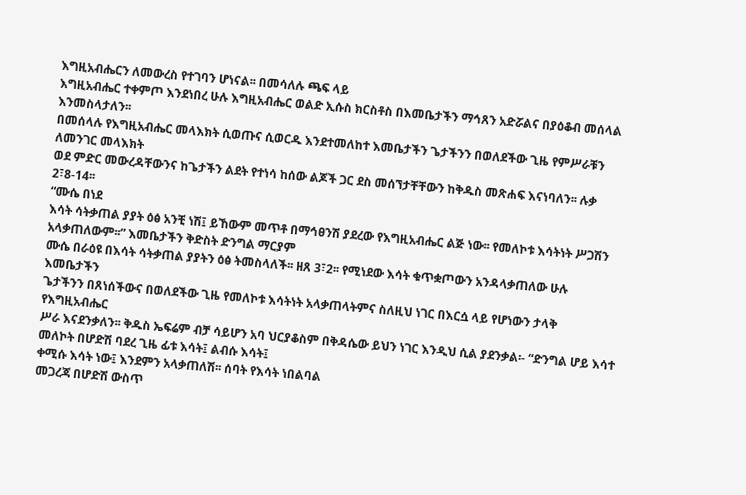እግዚአብሔርን ለመውረስ የተገባን ሆነናል፡፡ በመሳለሉ ጫፍ ላይ
እግዚአብሔር ተቀምጦ እንደነበረ ሁሉ እግዚአብሔር ወልድ ኢሱስ ክርስቶስ በእመቤታችን ማኅጸን አድሯልና በያዕቆብ መሰላል እንመስላታለን፡፡
በመሰላሉ የእግዚአብሔር መላእክት ሲወጡና ሲወርዱ እንደተመለከተ እመቤታችን ጌታችንን በወለደችው ጊዜ የምሥራቹን ለመንገር መላእክት
ወደ ምድር መውረዳቸውንና ከጌታችን ልደት የተነሳ ከሰው ልጆች ጋር ደስ መሰኘታቸቸውን ከቅዱስ መጽሐፍ እናነባለን፡፡ ሉቃ 2፣8-14፡፡
“ሙሴ በነደ
እሳት ሳትቃጠል ያያት ዕፅ አንቺ ነሽ፤ ይኸውም መጥቶ በማኅፀንሽ ያደረው የእግዚአብሔር ልጅ ነው፡፡ የመለኮቱ እሳትነት ሥጋሽን
አላቃጠለውም፡፡” እመቤታችን ቅድስት ድንግል ማርያም
ሙሴ በራዕዩ በእሳት ሳትቃጠል ያያትን ዕፅ ትመስላለች፡፡ ዘጸ 3፣2፡፡ የሚነደው እሳት ቁጥቋጦውን አንዳላቃጠለው ሁሉ እመቤታችን
ጌታችንን በጸነሰችውና በወለደችው ጊዜ የመለኮቱ እሳትነት አላቃጠላትምና ስለዚህ ነገር በእርሷ ላይ የሆነውን ታላቅ የእግዚአብሔር
ሥራ እናደንቃለን፡፡ ቅዱስ ኤፍሬም ብቻ ሳይሆን አባ ህርያቆስም በቅዳሴው ይህን ነገር እንዲህ ሲል ያደንቃል፡- “ድንግል ሆይ እሳተ መለኮት በሆድሽ ባደረ ጊዜ ፊቱ እሳት፤ ልብሱ እሳት፤
ቀሚሱ እሳት ነው፤ እንደምን አላቃጠለሽ፡፡ ሰባት የእሳት ነበልባል
መጋረጃ በሆድሽ ውስጥ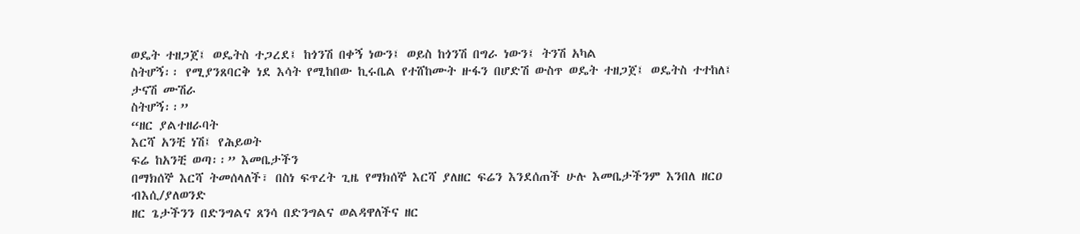ወዴት ተዘጋጀ፤ ወዴትስ ተጋረደ፤ ከጎንሽ በቀኝ ነውን፤ ወይስ ከጎንሽ በግራ ነውን፤ ትንሽ አካል
ስትሆኝ፡፡ የሚያንጸባርቅ ነደ እሳት የሚከበው ኪሩቤል የተሸከሙት ዙፋን በሆድሽ ውስጥ ወዴት ተዘጋጀ፤ ወዴትስ ተተከለ፤ ታናሽ ሙሽራ
ስትሆኝ፡፡”
“ዘር ያልተዘራባት
እርሻ አንቺ ነሽ፤ የሕይወት
ፍሬ ከአንቺ ወጣ፡፡” እመቤታችን
በማክሰኞ እርሻ ትመሰላለች፣ በስነ ፍጥረት ጊዜ የማክሰኞ እርሻ ያለዘር ፍሬን እንደሰጠች ሁሉ እመቤታችንም እንበለ ዘርዐ ብእሲ/ያለወንድ
ዘር ጌታችንን በድንግልና ጸንሳ በድንግልና ወልዳዋለችና ዘር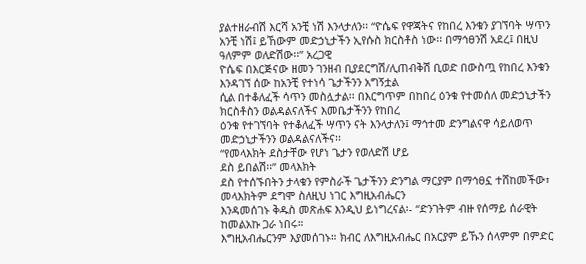ያልተዘራብሽ እርሻ አንቺ ነሽ እንላታለን፡፡ “ዮሴፍ የዋጃትና የከበረ እንቁን ያገኘባት ሣጥን
አንቺ ነሽ፤ ይኸውም መድኃኒታችን ኢየሱስ ክርስቶስ ነው፡፡ በማኅፀንሽ አደረ፤ በዚህ ዓለምም ወለድሽው፡፡” አረጋዊ
ዮሴፍ በእርጅናው ዘመን ገንዘብ ቢያደርግሽ/ሊጠብቅሽ ቢወድ በውስጧ የከበረ እንቁን እንዳገኘ ሰው ከአንቺ የተነሳ ጌታችንን አግኝቷል
ሲል በተቆለፈች ሳጥን መስሏታል፡፡ በእርግጥም በከበረ ዕንቁ የተመሰለ መድኃኒታችን ክርስቶስን ወልዳልናለችና እመቤታችንን የከበረ
ዕንቁ የተገኘባት የተቆለፈች ሣጥን ናት እንላታለን፤ ማኅተመ ድንግልናዋ ሳይለወጥ መድኃኒታችንን ወልዳልናለችና፡፡
“የመላእክት ደስታቸው የሆነ ጌታን የወለድሽ ሆይ
ደስ ይበልሽ፡፡” መላእክት
ደስ የተሰኙበትን ታላቁን የምስራች ጌታችንን ድንግል ማርያም በማኅፀኗ ተሸከመችው፣ መላእክትም ደግሞ ስለዚህ ነገር እግዚአብሔርን
እንዳመሰገኑ ቅዱስ መጽሐፍ እንዲህ ይነግረናል፡- “ድንገትም ብዙ የሰማይ ሰራዊት ከመልአኩ ጋራ ነበሩ።
እግዚአብሔርንም እያመሰገኑ። ክብር ለእግዚአብሔር በአርያም ይኹን ሰላምም በምድር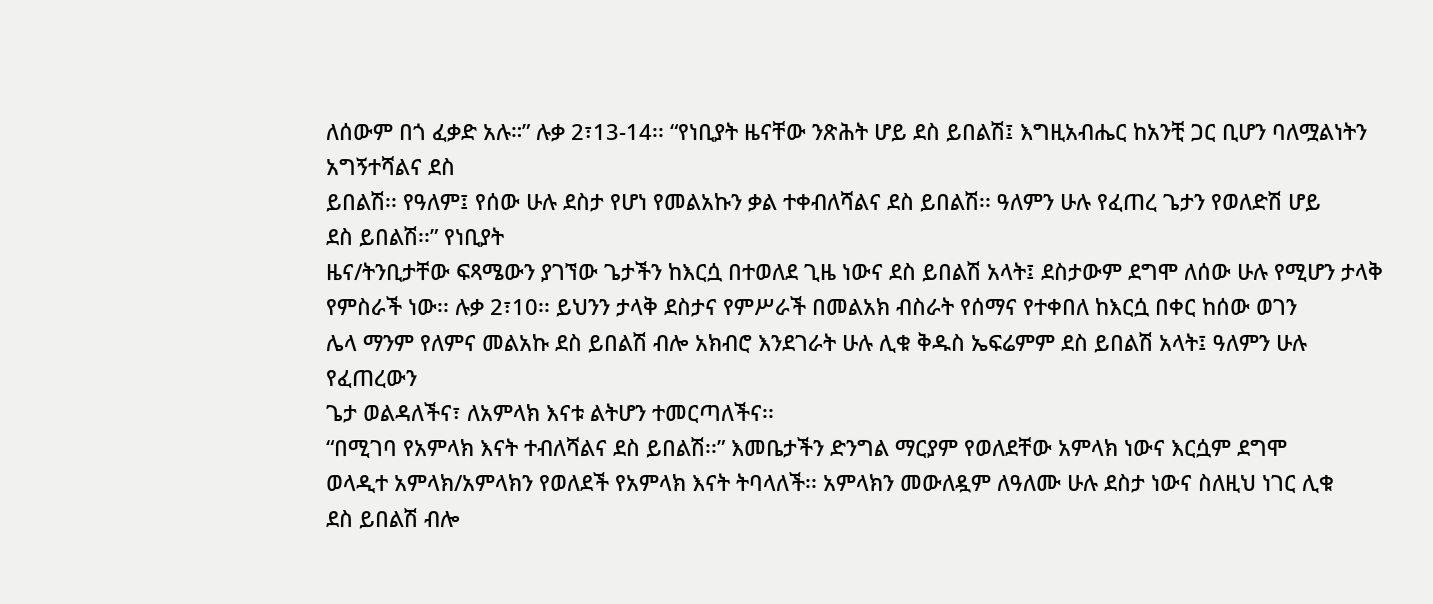ለሰውም በጎ ፈቃድ አሉ።” ሉቃ 2፣13-14፡፡ “የነቢያት ዜናቸው ንጽሕት ሆይ ደስ ይበልሽ፤ እግዚአብሔር ከአንቺ ጋር ቢሆን ባለሟልነትን አግኝተሻልና ደስ
ይበልሽ፡፡ የዓለም፤ የሰው ሁሉ ደስታ የሆነ የመልአኩን ቃል ተቀብለሻልና ደስ ይበልሽ፡፡ ዓለምን ሁሉ የፈጠረ ጌታን የወለድሽ ሆይ
ደስ ይበልሽ፡፡” የነቢያት
ዜና/ትንቢታቸው ፍጻሜውን ያገኘው ጌታችን ከእርሷ በተወለደ ጊዜ ነውና ደስ ይበልሽ አላት፤ ደስታውም ደግሞ ለሰው ሁሉ የሚሆን ታላቅ
የምስራች ነው፡፡ ሉቃ 2፣10፡፡ ይህንን ታላቅ ደስታና የምሥራች በመልአክ ብስራት የሰማና የተቀበለ ከእርሷ በቀር ከሰው ወገን
ሌላ ማንም የለምና መልአኩ ደስ ይበልሽ ብሎ አክብሮ እንደገራት ሁሉ ሊቁ ቅዱስ ኤፍሬምም ደስ ይበልሽ አላት፤ ዓለምን ሁሉ የፈጠረውን
ጌታ ወልዳለችና፣ ለአምላክ እናቱ ልትሆን ተመርጣለችና፡፡
“በሚገባ የአምላክ እናት ተብለሻልና ደስ ይበልሽ፡፡” እመቤታችን ድንግል ማርያም የወለደቸው አምላክ ነውና እርሷም ደግሞ
ወላዲተ አምላክ/አምላክን የወለደች የአምላክ እናት ትባላለች፡፡ አምላክን መውለዷም ለዓለሙ ሁሉ ደስታ ነውና ስለዚህ ነገር ሊቁ
ደስ ይበልሽ ብሎ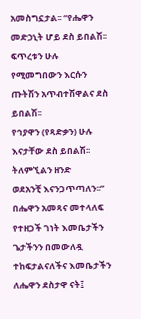አመስግኗታል፡፡ “የሔዋን መድኃኒት ሆይ ደስ ይበልሽ፡፡ ፍጥረቱን ሁሉ የሚመግበውን እርሱን ጡትሽን አጥብተሽዋልና ደስ ይበልሽ፡፡
የኅያዋን (የጻድቃን) ሁሉ እናታቸው ደስ ይበልሽ፡፡ ትለምኚልን ዘንድ
ወደአንቺ እናንጋጥጣለን፡፡” በሔዋን አመጻና መተላለፍ የተዘጋች ገነት እመቤታችን ጌታችንን በመውለዷ
ተከፍታልናለችና እመቤታችን ለሔዋን ደስታዋ ናት፤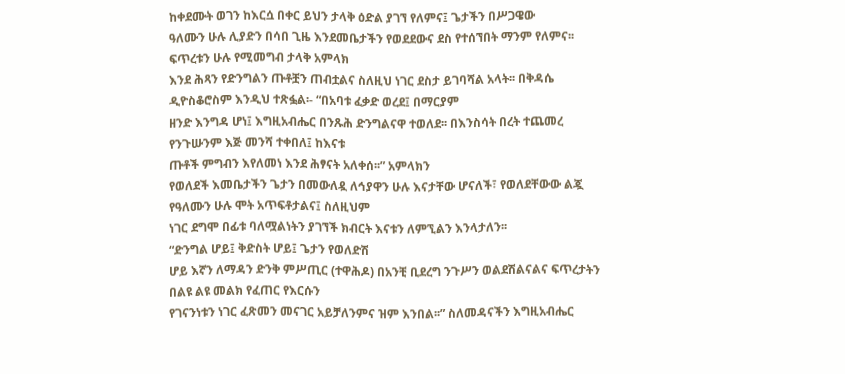ከቀደሙት ወገን ከእርሷ በቀር ይህን ታላቅ ዕድል ያገኘ የለምና፤ ጌታችን በሥጋዌው
ዓለሙን ሁሉ ሊያድን በሳበ ጊዜ እንደመቤታችን የወደደውና ደስ የተሰኘበት ማንም የለምና፡፡ ፍጥረቱን ሁሉ የሚመግብ ታላቅ አምላክ
እንደ ሕጻን የድንግልን ጡቶቿን ጠብቷልና ስለዚህ ነገር ደስታ ይገባሻል አላት፡፡ በቅዳሴ ዲዮስቆሮስም እንዲህ ተጽፏል፡- “በአባቱ ፈቃድ ወረደ፤ በማርያም
ዘንድ እንግዳ ሆነ፤ እግዚአብሔር በንጹሕ ድንግልናዋ ተወለደ፡፡ በእንስሳት በረት ተጨመረ የንጉሡንም እጅ መንሻ ተቀበለ፤ ከእናቱ
ጡቶች ምግብን እየለመነ እንደ ሕፃናት አለቀሰ፡፡” አምላክን
የወለደች እመቤታችን ጌታን በመውለዷ ለኅያዋን ሁሉ እናታቸው ሆናለች፣ የወለደቸውው ልጇ የዓለሙን ሁሉ ሞት አጥፍቶታልና፤ ስለዚህም
ነገር ደግሞ በፊቱ ባለሟልነትን ያገኘች ክብርት እናቱን ለምኚልን እንላታለን፡፡
“ድንግል ሆይ፤ ቅድስት ሆይ፤ ጌታን የወለድሽ
ሆይ እኛን ለማዳን ድንቅ ምሥጢር (ተዋሕዶ) በአንቺ ቢደረግ ንጉሥን ወልደሽልናልና ፍጥረታትን በልዩ ልዩ መልክ የፈጠር የእርሱን
የገናንነቱን ነገር ፈጽመን መናገር አይቻለንምና ዝም እንበል፡፡” ስለመዳናችን እግዚአብሔር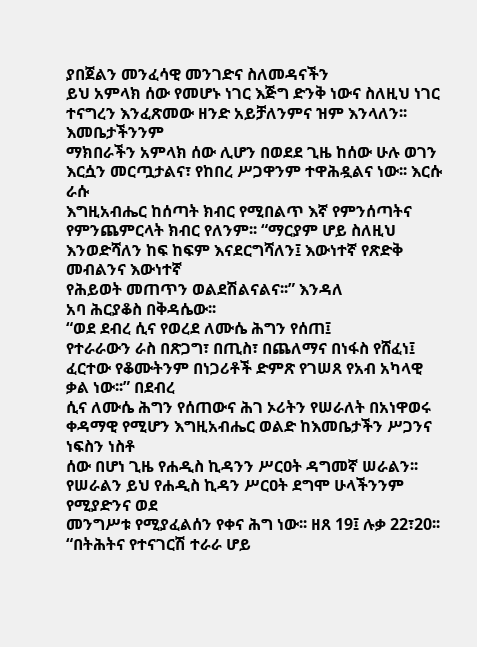ያበጀልን መንፈሳዊ መንገድና ስለመዳናችን
ይህ አምላክ ሰው የመሆኑ ነገር እጅግ ድንቅ ነውና ስለዚህ ነገር ተናግረን እንፈጽመው ዘንድ አይቻለንምና ዝም እንላለን፡፡ እመቤታችንንም
ማክበራችን አምላክ ሰው ሊሆን በወደደ ጊዜ ከሰው ሁሉ ወገን እርሷን መርጧታልና፣ የከበረ ሥጋዋንም ተዋሕዷልና ነው፡፡ እርሱ ራሱ
እግዚአብሔር ከሰጣት ክብር የሚበልጥ እኛ የምንሰጣትና የምንጨምርላት ክብር የለንም፡፡ “ማርያም ሆይ ስለዚህ እንወድሻለን ከፍ ከፍም እናደርግሻለን፤ እውነተኛ የጽድቅ መብልንና እውነተኛ
የሕይወት መጠጥን ወልደሽልናልና፡፡” እንዳለ
አባ ሕርያቆስ በቅዳሴው፡፡
“ወደ ደብረ ሲና የወረደ ለሙሴ ሕግን የሰጠ፤
የተራራውን ራስ በጽጋግ፣ በጢስ፣ በጨለማና በነፋስ የሸፈነ፤ ፈርተው የቆሙትንም በነጋሪቶች ድምጽ የገሠጸ የአብ አካላዊ ቃል ነው፡፡” በደብረ
ሲና ለሙሴ ሕግን የሰጠውና ሕገ ኦሪትን የሠራለት በአነዋወሩ ቀዳማዊ የሚሆን እግዚአብሔር ወልድ ከእመቤታችን ሥጋንና ነፍስን ነስቶ
ሰው በሆነ ጊዜ የሐዲስ ኪዳንን ሥርዐት ዳግመኛ ሠራልን፡፡ የሠራልን ይህ የሐዲስ ኪዳን ሥርዐት ደግሞ ሁላችንንም የሚያድንና ወደ
መንግሥቱ የሚያፈልሰን የቀና ሕግ ነው፡፡ ዘጸ 19፤ ሉቃ 22፣20፡፡
“በትሕትና የተናገርሽ ተራራ ሆይ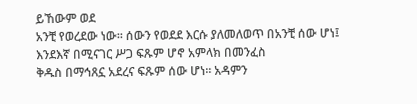ይኸውም ወደ
አንቺ የወረደው ነው፡፡ ሰውን የወደደ እርሱ ያለመለወጥ በአንቺ ሰው ሆነ፤ እንደእኛ በሚናገር ሥጋ ፍጹም ሆኖ አምላክ በመንፈስ
ቅዱስ በማኅጸኗ አደረና ፍጹም ሰው ሆነ፡፡ አዳምን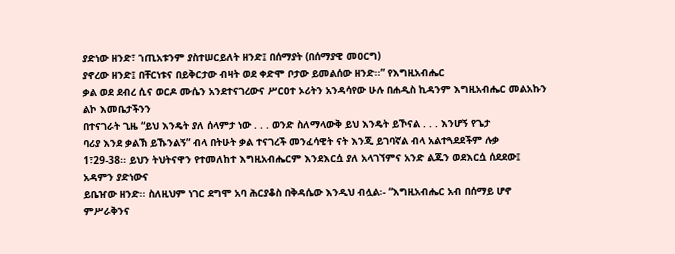ያድነው ዘንድ፣ ኀጢአቱንም ያስተሠርይለት ዘንድ፤ በሰማያት (በሰማያዊ መዐርግ)
ያኖረው ዘንድ፤ በቸርነቱና በይቅርታው ብዛት ወደ ቀድሞ ቦታው ይመልሰው ዘንድ፡፡” የእግዚአብሔር
ቃል ወደ ደብረ ሲና ወርዶ ሙሴን አንደተናገረውና ሥርዐተ ኦሪትን አንዳሳየው ሁሉ በሐዲስ ኪዳንም እግዚአብሔር መልአኩን ልኮ እመቤታችንን
በተናገራት ጊዜ “ይህ እንዴት ያለ ሰላምታ ነው . . . ወንድ ስለማላውቅ ይህ እንዴት ይኾናል . . . እንሆኝ የጌታ
ባሪያ እንደ ቃልኽ ይኹንልኝ” ብላ በትሁት ቃል ተናገረች መንፈሳዊት ናት እንጂ ይገባኛል ብላ አልተጓደደችም ሉቃ
1፣29-38፡፡ ይህን ትህትናዋን የተመለከተ እግዚአብሔርም እንደእርሷ ያለ አላገኘምና አንድ ልጁን ወደእርሷ ሰደደው፤ አዳምን ያድነውና
ይቤዠው ዘንድ፡፡ ስለዚህም ነገር ደግሞ አባ ሕርያቆስ በቅዳሴው እንዲህ ብሏል፡- “እግዚአብሔር አብ በሰማይ ሆኖ ምሥራቅንና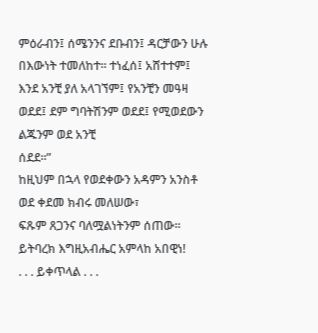ምዕራብን፤ ሰሜንንና ደቡብን፤ ዳርቻውን ሁሉ በእውነት ተመለከተ፡፡ ተነፈሰ፤ አሸተተም፤ እንደ አንቺ ያለ አላገኘም፤ የአንቺን መዓዛ ወደደ፤ ደም ግባትሽንም ወደደ፤ የሚወደውን ልጁንም ወደ አንቺ
ሰደደ፡፡”
ከዚህም በኋላ የወደቀውን አዳምን አንስቶ ወደ ቀደመ ክብሩ መለሠው፣
ፍጹም ጸጋንና ባለሟልነትንም ሰጠው፡፡
ይትባረክ እግዚአብሔር አምላከ አበዊነ!
. . . ይቀጥላል . . .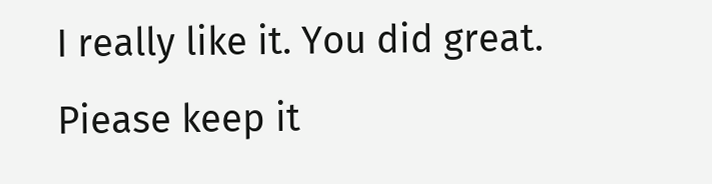I really like it. You did great. Piease keep it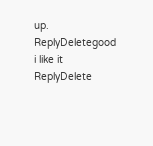up.
ReplyDeletegood i like it
ReplyDelete